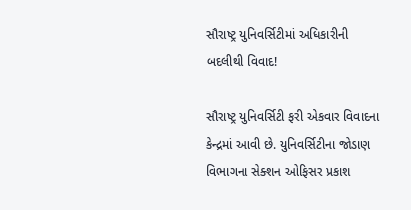સૌરાષ્ટ્ર યુનિવર્સિટીમાં અધિકારીની બદલીથી વિવાદ!

સૌરાષ્ટ્ર યુનિવર્સિટી ફરી એકવાર વિવાદના કેન્દ્રમાં આવી છે. યુનિવર્સિટીના જોડાણ વિભાગના સેક્શન ઓફિસર પ્રકાશ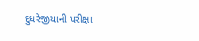દુધરેજીયાની પરીક્ષા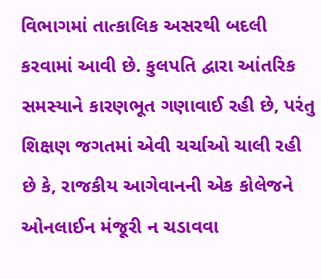વિભાગમાં તાત્કાલિક અસરથી બદલી કરવામાં આવી છે. કુલપતિ દ્વારા આંતરિક સમસ્યાને કારણભૂત ગણાવાઈ રહી છે, પરંતુ શિક્ષણ જગતમાં એવી ચર્ચાઓ ચાલી રહી છે કે, રાજકીય આગેવાનની એક કોલેજને ઓનલાઈન મંજૂરી ન ચડાવવા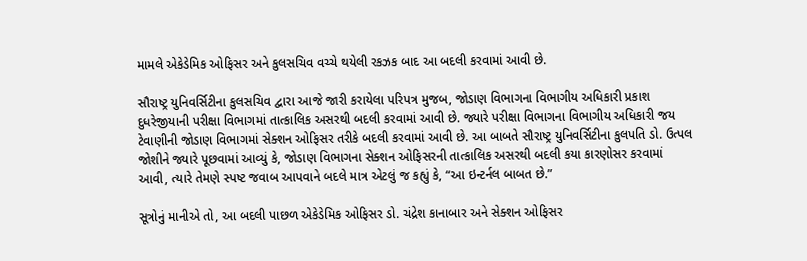મામલે એકેડેમિક ઓફિસર અને કુલસચિવ વચ્ચે થયેલી રકઝક બાદ આ બદલી કરવામાં આવી છે.

સૌરાષ્ટ્ર યુનિવર્સિટીના કુલસચિવ દ્વારા આજે જારી કરાયેલા પરિપત્ર મુજબ, જોડાણ વિભાગના વિભાગીય અધિકારી પ્રકાશ દુધરેજીયાની પરીક્ષા વિભાગમાં તાત્કાલિક અસરથી બદલી કરવામાં આવી છે. જ્યારે પરીક્ષા વિભાગના વિભાગીય અધિકારી જય ટેવાણીની જોડાણ વિભાગમાં સેક્શન ઓફિસર તરીકે બદલી કરવામાં આવી છે. આ બાબતે સૌરાષ્ટ્ર યુનિવર્સિટીના કુલપતિ ડો. ઉત્પલ જોશીને જ્યારે પૂછવામાં આવ્યું કે, જોડાણ વિભાગના સેક્શન ઓફિસરની તાત્કાલિક અસરથી બદલી કયા કારણોસર કરવામાં આવી, ત્યારે તેમણે સ્પષ્ટ જવાબ આપવાને બદલે માત્ર એટલું જ કહ્યું કે, “આ ઇન્ટર્નલ બાબત છે.”

સૂત્રોનું માનીએ તો, આ બદલી પાછળ એકેડેમિક ઓફિસર ડો. ચંદ્રેશ કાનાબાર અને સેક્શન ઓફિસર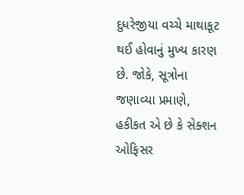દુધરેજીયા વચ્ચે માથાકૂટ થઈ હોવાનું મુખ્ય કારણ છે. જોકે, સૂત્રોના જણાવ્યા પ્રમાણે, હકીકત એ છે કે સેક્શન ઓફિસર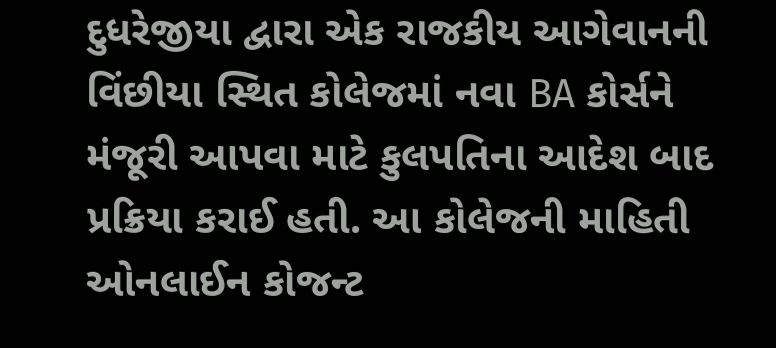દુધરેજીયા દ્વારા એક રાજકીય આગેવાનની વિંછીયા સ્થિત કોલેજમાં નવા BA કોર્સને મંજૂરી આપવા માટે કુલપતિના આદેશ બાદ પ્રક્રિયા કરાઈ હતી. આ કોલેજની માહિતી ઓનલાઈન કોજન્ટ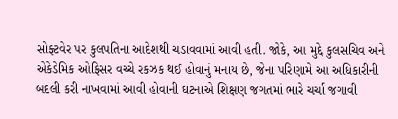સોફ્ટવેર પર કુલપતિના આદેશથી ચડાવવામાં આવી હતી. જોકે, આ મુદ્દે કુલસચિવ અને એકેડેમિક ઓફિસર વચ્ચે રકઝક થઈ હોવાનું મનાય છે, જેના પરિણામે આ અધિકારીની બદલી કરી નાખવામાં આવી હોવાની ઘટનાએ શિક્ષણ જગતમાં ભારે ચર્ચા જગાવી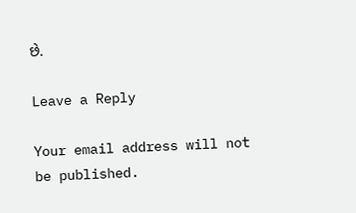છે.

Leave a Reply

Your email address will not be published.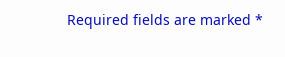Required fields are marked *